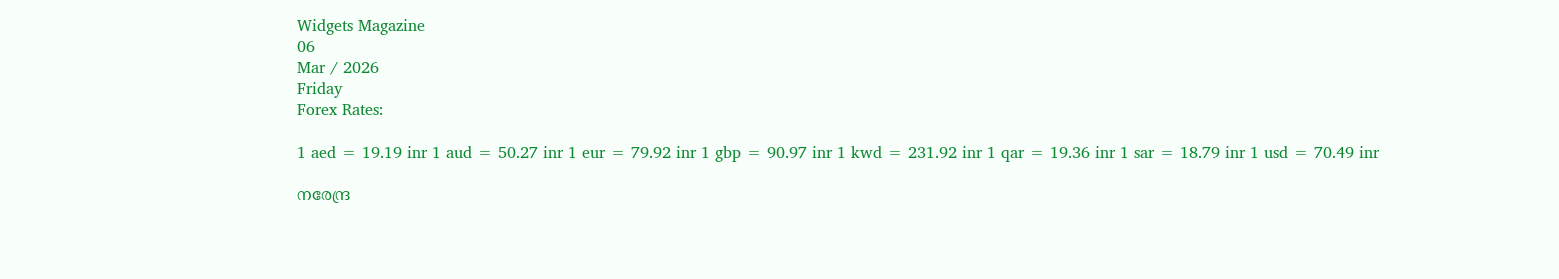Widgets Magazine
06
Mar / 2026
Friday
Forex Rates:

1 aed = 19.19 inr 1 aud = 50.27 inr 1 eur = 79.92 inr 1 gbp = 90.97 inr 1 kwd = 231.92 inr 1 qar = 19.36 inr 1 sar = 18.79 inr 1 usd = 70.49 inr

നരേന്ദ്ര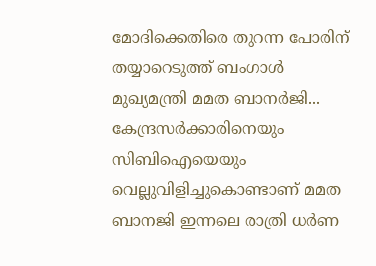മോദിക്കെതിരെ തുറന്ന പോരിന് തയ്യാറെടുത്ത് ബംഗാള്‍ മുഖ്യമന്ത്രി മമത ബാനര്‍ജി... കേന്ദ്രസര്‍ക്കാരിനെയും സിബിഐയെയും വെല്ലുവിളിച്ചുകൊണ്ടാണ് മമത ബാനജി ഇന്നലെ രാത്രി ധര്‍ണ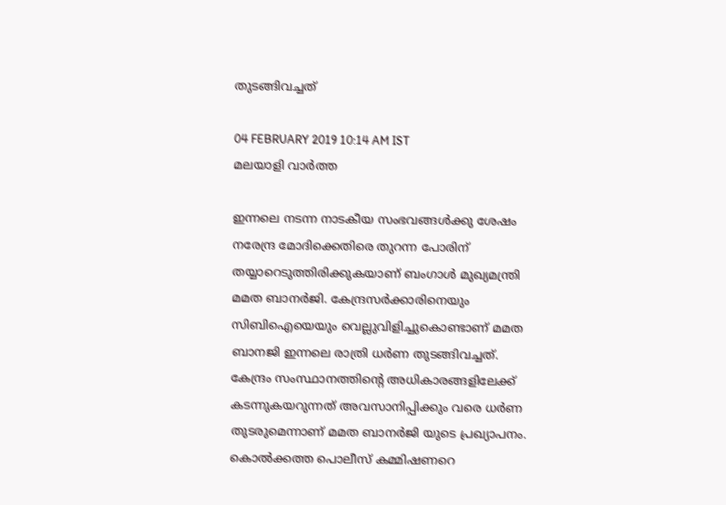തുടങ്ങിവച്ചത്

04 FEBRUARY 2019 10:14 AM IST
മലയാളി വാര്‍ത്ത

ഇന്നലെ നടന്ന നാടകീയ സംഭവങ്ങള്‍ക്കു ശേഷം നരേന്ദ്ര മോദിക്കെതിരെ തുറന്ന പോരിന് തയ്യാറെടുത്തിരിക്കുകയാണ് ബംഗാള്‍ മുഖ്യമന്ത്രി മമത ബാനര്‍ജി. കേന്ദ്രസര്‍ക്കാരിനെയും സിബിഐയെയും വെല്ലുവിളിച്ചുകൊണ്ടാണ് മമത ബാനജി ഇന്നലെ രാത്രി ധര്‍ണ തുടങ്ങിവച്ചത്. കേന്ദ്രം സംസ്ഥാനത്തിന്റെ അധികാരങ്ങളിലേക്ക് കടന്നുകയറുന്നത് അവസാനിപ്പിക്കും വരെ ധര്‍ണ തുടരുമെന്നാണ് മമത ബാനര്‍ജി യുടെ പ്രഖ്യാപനം.
കൊല്‍ക്കത്ത പൊലീസ് കമ്മിഷണറെ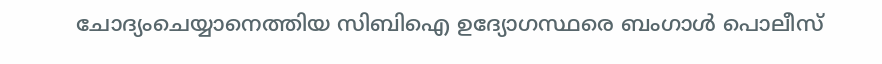ചോദ്യംചെയ്യാനെത്തിയ സിബിഐ ഉദ്യോഗസ്ഥരെ ബംഗാള്‍ പൊലീസ്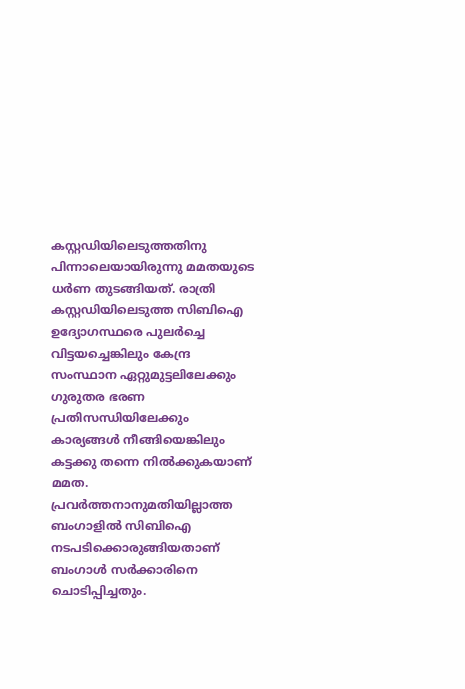കസ്റ്റഡിയിലെടുത്തതിനു പിന്നാലെയായിരുന്നു മമതയുടെ ധര്‍ണ തുടങ്ങിയത്. രാത്രി കസ്റ്റഡിയിലെടുത്ത സിബിഐ ഉദ്യോഗസ്ഥരെ പുലര്‍ച്ചെ വിട്ടയച്ചെങ്കിലും കേന്ദ്ര സംസ്ഥാന ഏറ്റുമുട്ടലിലേക്കും ഗുരുതര ഭരണ പ്രതിസന്ധിയിലേക്കും കാര്യങ്ങള്‍ നീങ്ങിയെങ്കിലും കട്ടക്കു തന്നെ നില്‍ക്കുകയാണ് മമത. പ്രവര്‍ത്തനാനുമതിയില്ലാത്ത ബംഗാളില്‍ സിബിഐ നടപടിക്കൊരുങ്ങിയതാണ് ബംഗാള്‍ സര്‍ക്കാരിനെ ചൊടിപ്പിച്ചതും.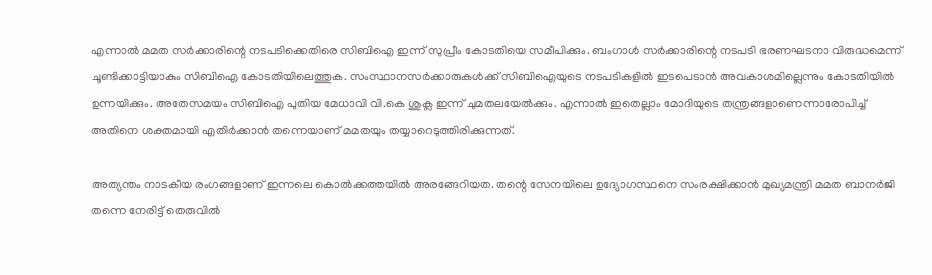എന്നാല്‍ മമത സര്‍ക്കാരിന്റെ നടപടിക്കെതിരെ സിബിഐ ഇന്ന് സുപ്രീം കോടതിയെ സമീപിക്കും. ബംഗാള്‍ സര്‍ക്കാരിന്റെ നടപടി ഭരണഘടനാ വിരുദ്ധമെന്ന് ചൂണ്ടിക്കാട്ടിയാകും സിബിഐ കോടതിയിലെത്തുക. സംസ്ഥാനസര്‍ക്കാരുകള്‍ക്ക് സിബിഐയുടെ നടപടികളില്‍ ഇടപെടാന്‍ അവകാശമില്ലെന്നും കോടതിയില്‍ ഉന്നയിക്കും. അതേസമയം സിബിഐ പുതിയ മേധാവി വി.കെ ശുക്ല ഇന്ന് ചുമതലയേല്‍ക്കും. എന്നാല്‍ ഇതെല്ലാം മോദിയുടെ തന്ത്രങ്ങളാണെന്നാരോപിച്ച് അതിനെ ശക്തമായി എതിര്‍ക്കാന്‍ തന്നെയാണ് മമതയും തയ്യാറെടുത്തിരിക്കുന്നത്.

അത്യന്തം നാടകീയ രംഗങ്ങളാണ് ഇന്നലെ കൊല്‍ക്കത്തയില്‍ അരങ്ങേറിയത. തന്റെ സേനയിലെ ഉദ്യോഗസ്ഥനെ സംരക്ഷിക്കാന്‍ മുഖ്യമന്ത്രി മമത ബാനര്‍ജി തന്നെ നേരിട്ട് തെരുവില്‍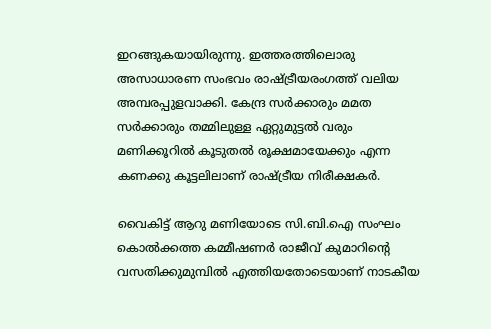ഇറങ്ങുകയായിരുന്നു. ഇത്തരത്തിലൊരു അസാധാരണ സംഭവം രാഷ്ട്രീയരംഗത്ത് വലിയ അമ്പരപ്പുളവാക്കി. കേന്ദ്ര സര്‍ക്കാരും മമത സര്‍ക്കാരും തമ്മിലുള്ള ഏറ്റുമുട്ടല്‍ വരും മണിക്കൂറില്‍ കൂടുതല്‍ രൂക്ഷമായേക്കും എന്ന കണക്കു കൂട്ടലിലാണ് രാഷ്ട്രീയ നിരീക്ഷകര്‍.

വൈകിട്ട് ആറു മണിയോടെ സി.ബി.ഐ സംഘം കൊല്‍ക്കത്ത കമ്മീഷണര്‍ രാജീവ് കുമാറിന്റെ വസതിക്കുമുമ്പില്‍ എത്തിയതോടെയാണ് നാടകീയ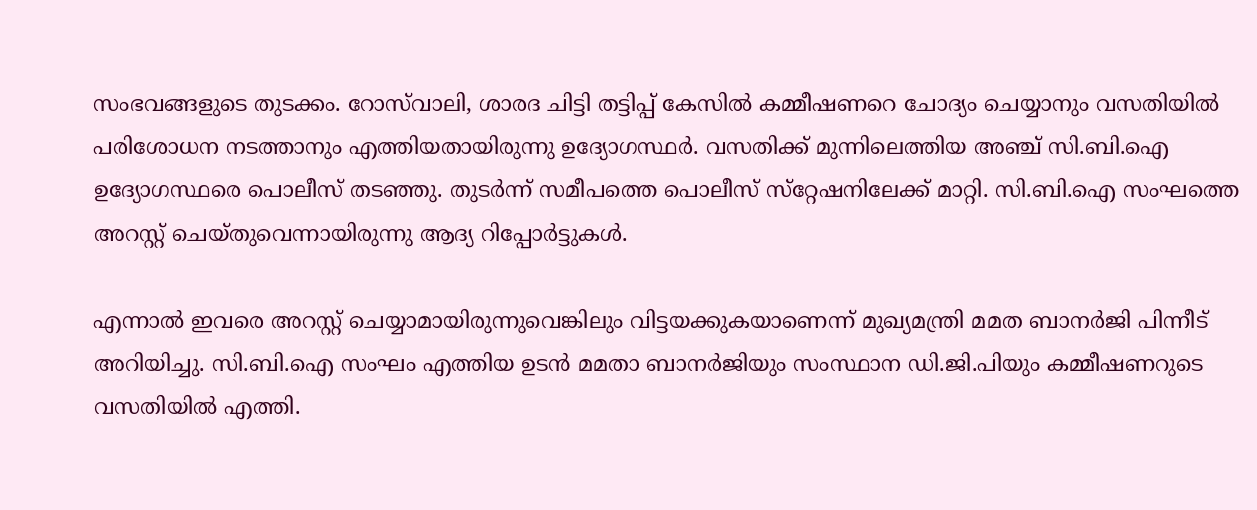സംഭവങ്ങളുടെ തുടക്കം. റോസ്‌വാലി, ശാരദ ചിട്ടി തട്ടിപ്പ് കേസില്‍ കമ്മീഷണറെ ചോദ്യം ചെയ്യാനും വസതിയില്‍ പരിശോധന നടത്താനും എത്തിയതായിരുന്നു ഉദ്യോഗസ്ഥര്‍. വസതിക്ക് മുന്നിലെത്തിയ അഞ്ച് സി.ബി.ഐ ഉദ്യോഗസ്ഥരെ പൊലീസ് തടഞ്ഞു. തുടര്‍ന്ന് സമീപത്തെ പൊലീസ് സ്‌റ്റേഷനിലേക്ക് മാറ്റി. സി.ബി.ഐ സംഘത്തെ അറസ്റ്റ് ചെയ്തുവെന്നായിരുന്നു ആദ്യ റിപ്പോര്‍ട്ടുകള്‍.

എന്നാല്‍ ഇവരെ അറസ്റ്റ് ചെയ്യാമായിരുന്നുവെങ്കിലും വിട്ടയക്കുകയാണെന്ന് മുഖ്യമന്ത്രി മമത ബാനര്‍ജി പിന്നീട് അറിയിച്ചു. സി.ബി.ഐ സംഘം എത്തിയ ഉടന്‍ മമതാ ബാനര്‍ജിയും സംസ്ഥാന ഡി.ജി.പിയും കമ്മീഷണറുടെ വസതിയില്‍ എത്തി.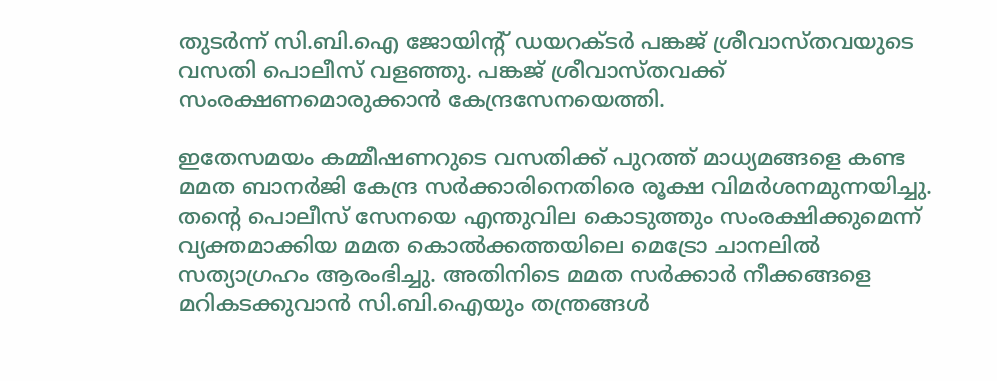തുടര്‍ന്ന് സി.ബി.ഐ ജോയിന്റ് ഡയറക്ടര്‍ പങ്കജ് ശ്രീവാസ്തവയുടെ വസതി പൊലീസ് വളഞ്ഞു. പങ്കജ് ശ്രീവാസ്തവക്ക് സംരക്ഷണമൊരുക്കാന്‍ കേന്ദ്രസേനയെത്തി.

ഇതേസമയം കമ്മീഷണറുടെ വസതിക്ക് പുറത്ത് മാധ്യമങ്ങളെ കണ്ട മമത ബാനര്‍ജി കേന്ദ്ര സര്‍ക്കാരിനെതിരെ രൂക്ഷ വിമര്‍ശനമുന്നയിച്ചു. തന്റെ പൊലീസ് സേനയെ എന്തുവില കൊടുത്തും സംരക്ഷിക്കുമെന്ന് വ്യക്തമാക്കിയ മമത കൊല്‍ക്കത്തയിലെ മെട്രോ ചാനലില്‍ സത്യാഗ്രഹം ആരംഭിച്ചു. അതിനിടെ മമത സര്‍ക്കാര്‍ നീക്കങ്ങളെ മറികടക്കുവാന്‍ സി.ബി.ഐയും തന്ത്രങ്ങള്‍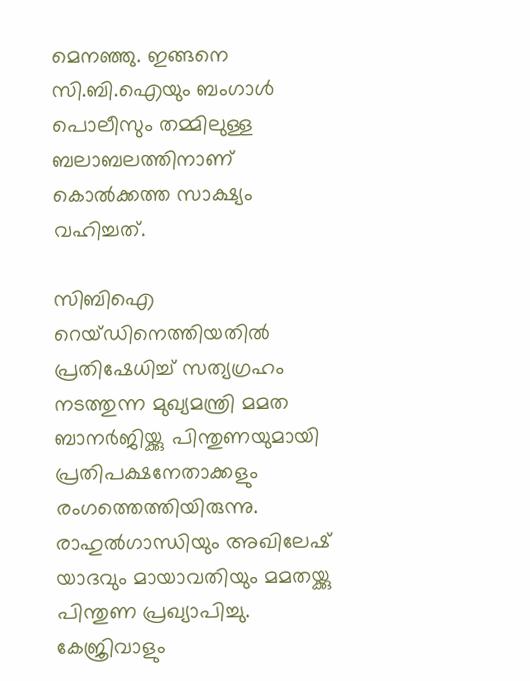മെനഞ്ഞു. ഇങ്ങനെ സി.ബി.ഐയും ബംഗാള്‍ പൊലീസും തമ്മിലുള്ള ബലാബലത്തിനാണ് കൊല്‍ക്കത്ത സാക്ഷ്യം വഹിച്ചത്.

സിബിഐ റെയ്ഡിനെത്തിയതില്‍ പ്രതിഷേധിച്ച് സത്യഗ്രഹം നടത്തുന്ന മുഖ്യമന്ത്രി മമത ബാനര്‍ജിയ്ക്കു പിന്തുണയുമായി പ്രതിപക്ഷനേതാക്കളും രംഗത്തെത്തിയിരുന്നു. രാഹുല്‍ഗാന്ധിയും അഖിലേഷ് യാദവും മായാവതിയും മമതയ്ക്കു പിന്തുണ പ്രഖ്യാപിച്ചു. കേജ്രിവാളും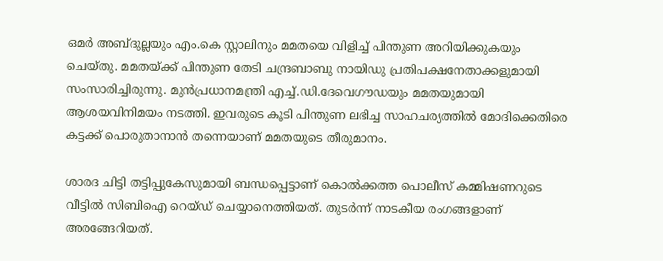ഒമര്‍ അബ്ദുല്ലയും എം.കെ സ്റ്റാലിനും മമതയെ വിളിച്ച് പിന്തുണ അറിയിക്കുകയും ചെയ്തു. മമതയ്ക്ക് പിന്തുണ തേടി ചന്ദ്രബാബു നായിഡു പ്രതിപക്ഷനേതാക്കളുമായി സംസാരിച്ചിരുന്നു. മുന്‍പ്രധാനമന്ത്രി എച്ച്.ഡി.ദേവെഗൗഡയും മമതയുമായി ആശയവിനിമയം നടത്തി. ഇവരുടെ കൂടി പിന്തുണ ലഭിച്ച സാഹചര്യത്തില്‍ മോദിക്കെതിരെ കട്ടക്ക് പൊരുതാനാന്‍ തന്നെയാണ് മമതയുടെ തീരുമാനം.

ശാരദ ചിട്ടി തട്ടിപ്പുകേസുമായി ബന്ധപ്പെട്ടാണ് കൊല്‍ക്കത്ത പൊലീസ് കമ്മിഷണറുടെ വീട്ടില്‍ സിബിഐ റെയ്ഡ് ചെയ്യാനെത്തിയത്. തുടര്‍ന്ന് നാടകീയ രംഗങ്ങളാണ് അരങ്ങേറിയത്.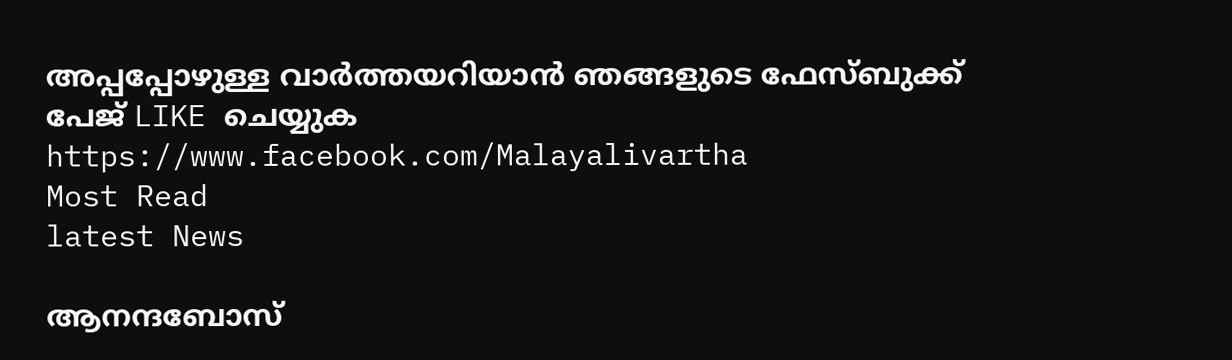അപ്പപ്പോഴുള്ള വാര്‍ത്തയറിയാന്‍ ഞങ്ങളുടെ ഫേസ്‌ബുക്ക്‌ പേജ് LIKE ചെയ്യുക
https://www.facebook.com/Malayalivartha
Most Read
latest News

ആനന്ദബോസ്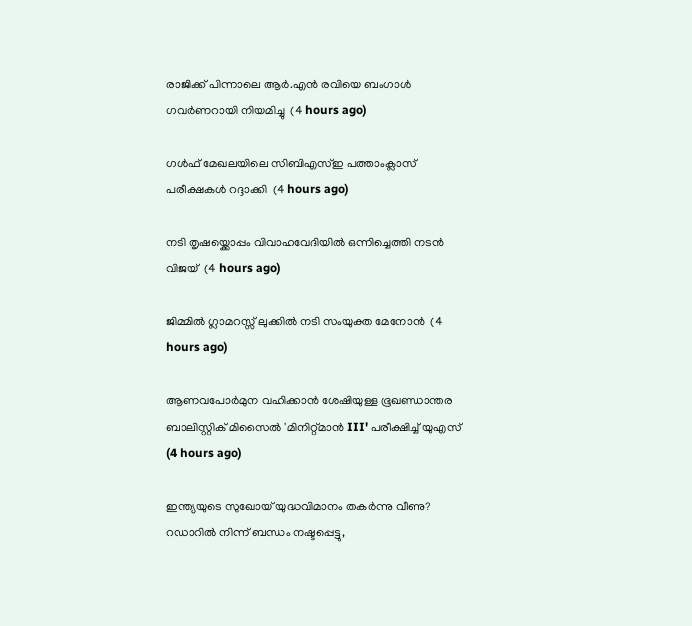രാജിക്ക് പിന്നാലെ ആർ.എൻ രവിയെ ബംഗാൾ ഗവർണറായി നിയമിച്ചു  (4 hours ago)

ഗള്‍ഫ് മേഖലയിലെ സിബിഎസ്ഇ പത്താംക്ലാസ് പരീക്ഷകള്‍ റദ്ദാക്കി  (4 hours ago)

നടി തൃഷയ്ക്കൊപ്പം വിവാഹവേദിയിൽ ഒന്നിച്ചെത്തി നടൻ വിജയ്  (4 hours ago)

ജിമ്മില്‍ ഗ്ലാമറസ്സ് ലുക്കില്‍ നടി സംയുക്ത മേനോന്‍  (4 hours ago)

ആണവപോര്‍മുന വഹിക്കാന്‍ ശേഷിയുള്ള ഭൂഖണ്ഡാന്തര ബാലിസ്റ്റിക് മിസൈല്‍ 'മിനിറ്റ്മാന്‍ III' പരീക്ഷിച്ച് യുഎസ്  (4 hours ago)

ഇന്ത്യയുടെ സുഖോയ് യുദ്ധവിമാനം തകര്‍ന്നു വീണു? റഡാറിൽ നിന്ന് ബന്ധം നഷ്ടപ്പെട്ടു,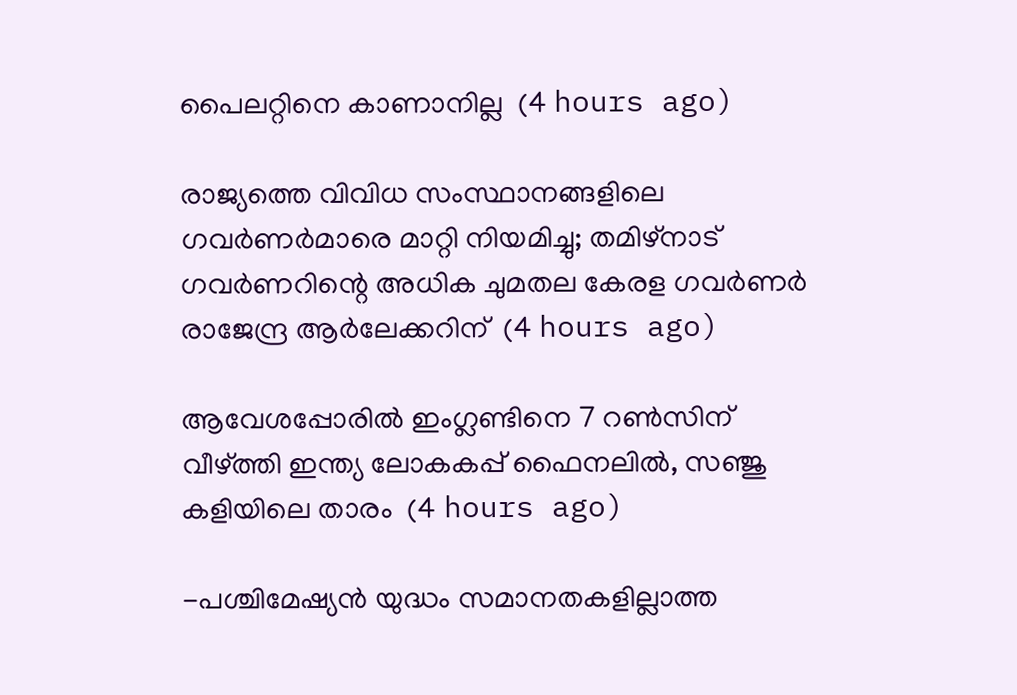പൈലറ്റിനെ കാണാനില്ല  (4 hours ago)

രാജ്യത്തെ വിവിധ സംസ്ഥാനങ്ങളിലെ ഗവര്‍ണര്‍മാരെ മാറ്റി നിയമിച്ചു; തമിഴ്‌നാട് ഗവര്‍ണറിന്റെ അധിക ചുമതല കേരള ഗവര്‍ണര്‍ രാജേന്ദ്ര ആര്‍ലേക്കറിന്  (4 hours ago)

ആവേശപ്പോരില്‍ ഇംഗ്ലണ്ടിനെ 7 റൺസിന് വീഴ്ത്തി ഇന്ത്യ ലോകകപ്പ് ഫൈനലില്‍, സഞ്ജു കളിയിലെ താരം  (4 hours ago)

-പശ്ചിമേഷ്യൻ യുദ്ധം സമാനതകളില്ലാത്ത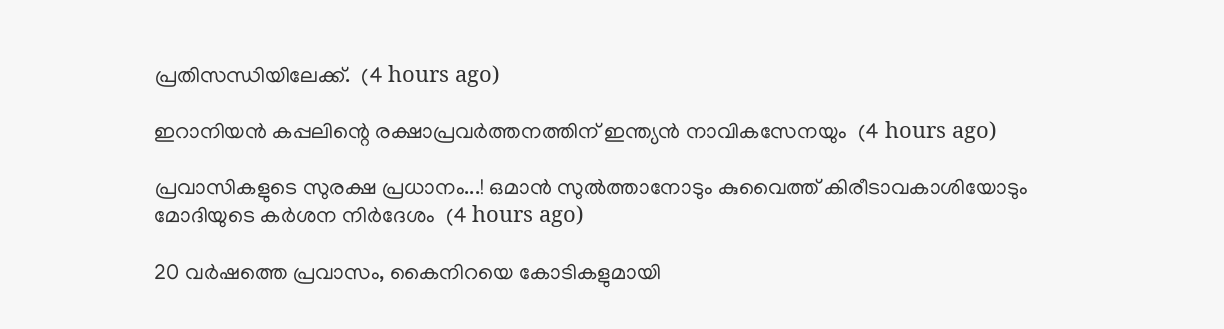പ്രതിസന്ധിയിലേക്ക്.  (4 hours ago)

ഇറാനിയന്‍ കപ്പലിന്റെ രക്ഷാപ്രവര്‍ത്തനത്തിന് ഇന്ത്യന്‍ നാവികസേനയും  (4 hours ago)

പ്രവാസികളുടെ സുരക്ഷ പ്രധാനം...! ഒമാൻ സുൽത്താനോടും കുവൈത്ത് കിരീടാവകാശിയോടും മോദിയുടെ കർശന നിർദേശം  (4 hours ago)

20 വർഷത്തെ പ്രവാസം, കൈനിറയെ കോടികളുമായി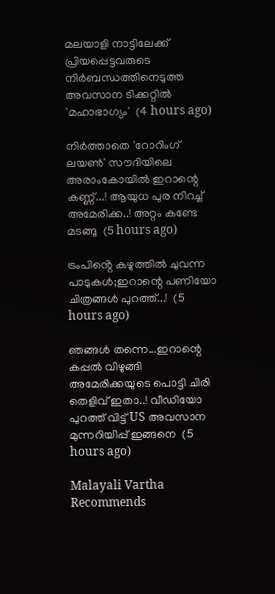മലയാളി നാട്ടിലേക്ക് പ്രിയപ്പെട്ടവരുടെ നിർബന്ധത്തിനെടുത്ത അവസാന ടിക്കറ്റിൽ 'മഹാഭാഗ്യം'  (4 hours ago)

നിർത്താതെ 'റോറിംഗ് ലയൺ' സൗദിയിലെ അരാംകോയിൽ ഇറാന്റെ കണ്ണ്...! ആയുധ പുര നിറച്ച് അമേരിക്ക..! അറ്റം കണ്ടേ മടങ്ങു  (5 hours ago)

ട്രംപിൻ്റെ കഴുത്തിൽ ചുവന്ന പാടുകൾ;ഇറാന്റെ പണിയോ ചിത്രങ്ങൾ പുറത്ത്...!  (5 hours ago)

ഞങ്ങൾ തന്നെ...ഇറാന്റെ കപ്പൽ വിഴുങ്ങി അമേരിക്കയുടെ പൊട്ടി ചിരി തെളിവ് ഇതാ..! വീഡിയോ പുറത്ത് വിട്ട് US അവസാന മുന്നറിയിപ്പ് ഇങ്ങനെ  (5 hours ago)

Malayali Vartha Recommends